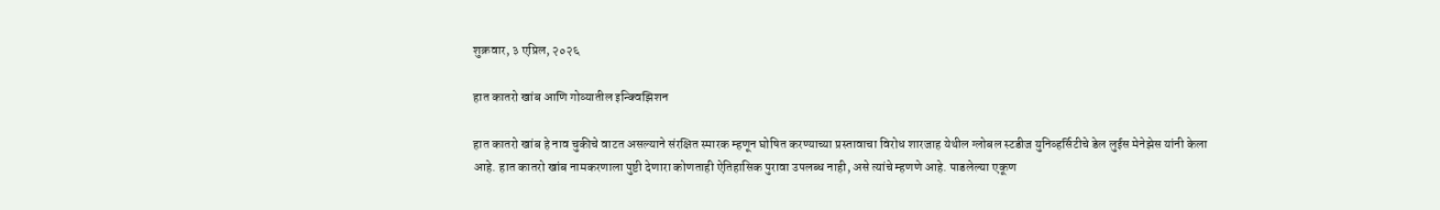शुक्रवार, ३ एप्रिल, २०२६

हात कातरो खांब आणि गोव्यातील इन्क्विझिशन

हात कातरो खांब हे नाव चुकीचे वाटत असल्याने संरक्षित स्मारक म्हणून घोषित करण्याच्या प्रस्तावाचा विरोध शारजाह येथील ग्लोबल स्टडीज युनिव्हर्सिटीचे डेल लुईस मेनेझेस यांनी केला आहे. हात कातरो खांब नामकरणाला पुष्टी देणारा कोणताही ऐतिहासिक पुरावा उपलब्ध नाही, असे त्यांचे म्हणणे आहे. पाडलेल्या एकूण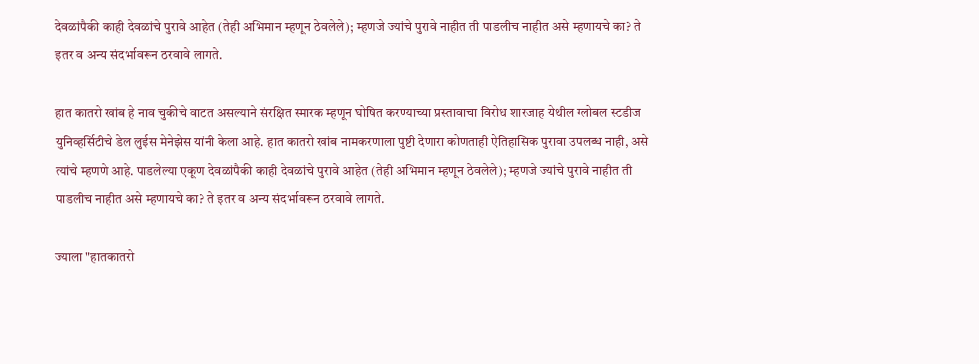देवळांपैकी काही देवळांचे पुरावे आहेत (तेही अभिमान म्हणून ठेवलेले); म्हणजे ज्यांचे पुरावे नाहीत ती पाडलीच नाहीत असे म्हणायचे का? ते इतर व अन्य संदर्भावरून ठरवावे लागते.

हात कातरो खांब हे नाव चुकीचे वाटत असल्याने संरक्षित स्मारक म्हणून घोषित करण्याच्या प्रस्तावाचा विरोध शारजाह येथील ग्लोबल स्टडीज युनिव्हर्सिटीचे डेल लुईस मेनेझेस यांनी केला आहे. हात कातरो खांब नामकरणाला पुष्टी देणारा कोणताही ऐतिहासिक पुरावा उपलब्ध नाही, असे त्यांचे म्हणणे आहे. पाडलेल्या एकूण देवळांपैकी काही देवळांचे पुरावे आहेत (तेही अभिमान म्हणून ठेवलेले); म्हणजे ज्यांचे पुरावे नाहीत ती पाडलीच नाहीत असे म्हणायचे का? ते इतर व अन्य संदर्भावरून ठरवावे लागते.

ज्याला "हातकातरो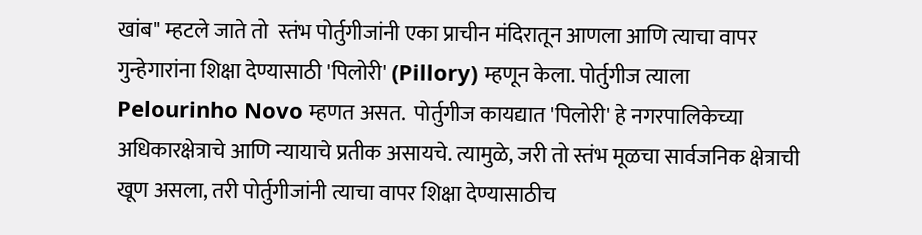खांब" म्हटले जाते तो  स्तंभ पोर्तुगीजांनी एका प्राचीन मंदिरातून आणला आणि त्याचा वापर गुन्हेगारांना शिक्षा देण्यासाठी 'पिलोरी' (Pillory) म्हणून केला. पोर्तुगीज त्याला Pelourinho Novo म्हणत असत.  पोर्तुगीज कायद्यात 'पिलोरी' हे नगरपालिकेच्या अधिकारक्षेत्राचे आणि न्यायाचे प्रतीक असायचे. त्यामुळे, जरी तो स्तंभ मूळचा सार्वजनिक क्षेत्राची खूण असला, तरी पोर्तुगीजांनी त्याचा वापर शिक्षा देण्यासाठीच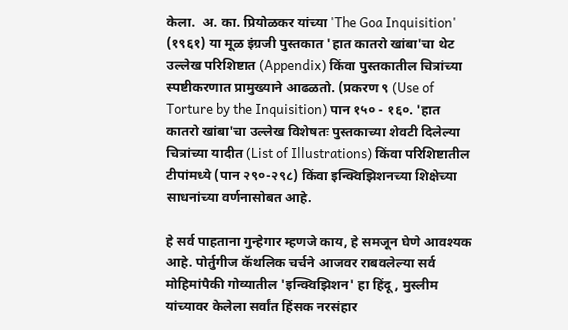केला.  अ. का. प्रियोळकर यांच्या 'The Goa Inquisition' (१९६१) या मूळ इंग्रजी पुस्तकात 'हात कातरो खांबा'चा थेट उल्लेख परिशिष्टात (Appendix) किंवा पुस्तकातील चित्रांच्या स्पष्टीकरणात प्रामुख्याने आढळतो. (प्रकरण ९ (Use of Torture by the Inquisition) पान १५० - १६०. 'हात कातरो खांबा'चा उल्लेख विशेषतः पुस्तकाच्या शेवटी दिलेल्या चित्रांच्या यादीत (List of Illustrations) किंवा परिशिष्टातील टीपांमध्ये (पान २९०-२९८) किंवा इन्क्विझिशनच्या शिक्षेच्या साधनांच्या वर्णनासोबत आहे.

हे सर्व पाहताना गुन्हेगार म्हणजे काय, हे समजून घेणे आवश्यक आहे. पोर्तुगीज कॅथलिक चर्चने आजवर राबवलेल्या सर्व मोहिमांपैकी गोव्यातील 'इन्क्विझिशन' हा हिंदू, मुस्लीम यांच्यावर केलेला सर्वांत हिंसक नरसंहार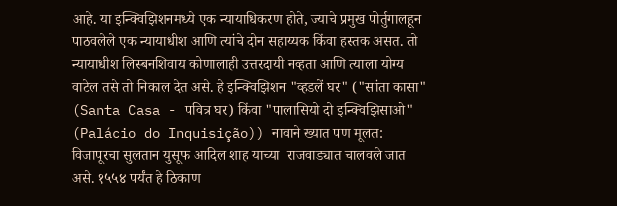आहे. या इन्क्विझिशनमध्ये एक न्यायाधिकरण होते, ज्याचे प्रमुख पोर्तुगालहून पाठवलेले एक न्यायाधीश आणि त्यांचे दोन सहाय्यक किंवा हस्तक असत. तो न्यायाधीश लिस्बनशिवाय कोणालाही उत्तरदायी नव्हता आणि त्याला योग्य वाटेल तसे तो निकाल देत असे. हे इन्क्विझिशन "व्हडलें घर" ("सांता कासा" (Santa Casa - पवित्र घर) किंवा "पालासियो दो इन्क्विझिसाओ" (Palácio do Inquisição)) नावाने ख्यात पण मूलत: विजापूरचा सुलतान युसूफ आदिल शाह याच्या  राजवाड्यात चालवले जात असे. १५५४ पर्यंत हे ठिकाण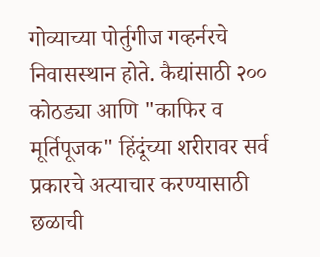गोव्याच्या पोर्तुगीज गव्हर्नरचे निवासस्थान होते. कैद्यांसाठी २०० कोठड्या आणि "काफिर व मूर्तिपूजक" हिंदूंच्या शरीरावर सर्व प्रकारचे अत्याचार करण्यासाठी छळाची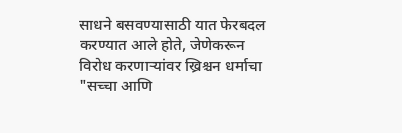साधने बसवण्यासाठी यात फेरबदल करण्यात आले होते, जेणेकरून विरोध करणाऱ्यांवर ख्रिश्चन धर्माचा "सच्चा आणि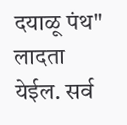दयाळू पंथ" लादता येईल. सर्व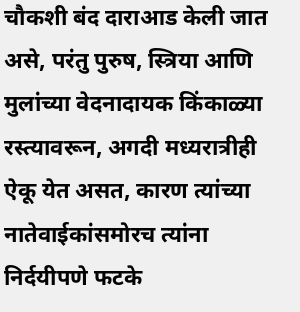चौकशी बंद दाराआड केली जात असे, परंतु पुरुष, स्त्रिया आणि मुलांच्या वेदनादायक किंकाळ्या रस्त्यावरून, अगदी मध्यरात्रीही ऐकू येत असत, कारण त्यांच्या नातेवाईकांसमोरच त्यांना निर्दयीपणे फटके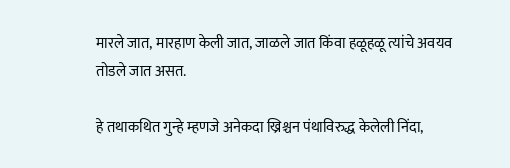मारले जात, मारहाण केली जात, जाळले जात किंवा हळूहळू त्यांचे अवयव तोडले जात असत.

हे तथाकथित गुन्हे म्हणजे अनेकदा ख्रिश्चन पंथाविरुद्ध केलेली निंदा,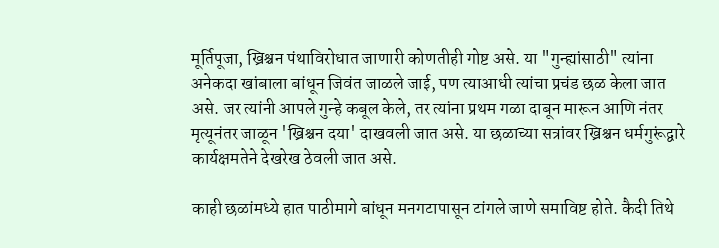मूर्तिपूजा, ख्रिश्चन पंथाविरोधात जाणारी कोणतीही गोष्ट असे. या "गुन्ह्यांसाठी" त्यांना अनेकदा खांबाला बांधून जिवंत जाळले जाई, पण त्याआधी त्यांचा प्रचंड छळ केला जात असे. जर त्यांनी आपले गुन्हे कबूल केले, तर त्यांना प्रथम गळा दाबून मारून आणि नंतर मृत्यूनंतर जाळून 'ख्रिश्चन दया' दाखवली जात असे. या छळाच्या सत्रांवर ख्रिश्चन धर्मगुरूंद्वारे कार्यक्षमतेने देखरेख ठेवली जात असे.

काही छळांमध्ये हात पाठीमागे बांधून मनगटापासून टांगले जाणे समाविष्ट होते. कैदी तिथे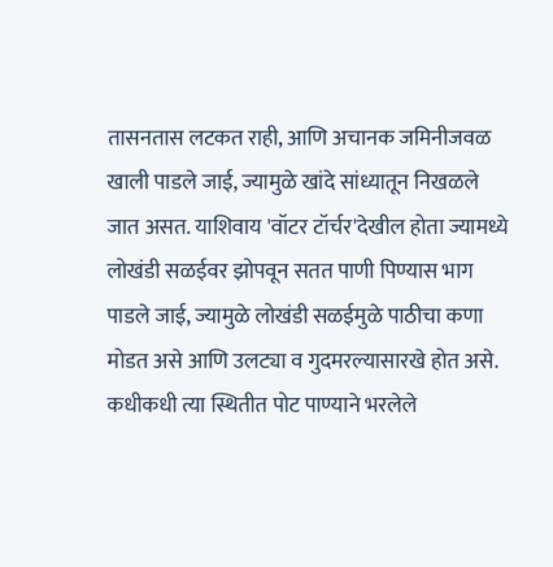तासनतास लटकत राही, आणि अचानक जमिनीजवळ खाली पाडले जाई, ज्यामुळे खांदे सांध्यातून निखळले जात असत. याशिवाय 'वॉटर टॉर्चर'देखील होता ज्यामध्ये लोखंडी सळईवर झोपवून सतत पाणी पिण्यास भाग पाडले जाई, ज्यामुळे लोखंडी सळईमुळे पाठीचा कणा मोडत असे आणि उलट्या व गुदमरल्यासारखे होत असे. कधीकधी त्या स्थितीत पोट पाण्याने भरलेले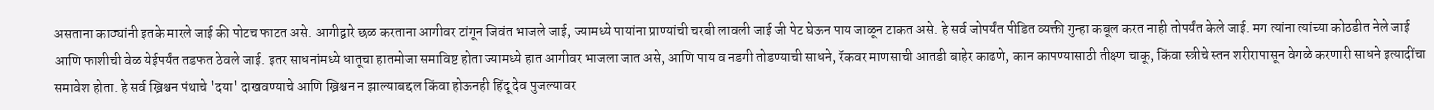असताना काठ्यांनी इतके मारले जाई की पोटच फाटत असे. आगीद्वारे छळ करताना आगीवर टांगून जिवंत भाजले जाई, ज्यामध्ये पायांना प्राण्यांची चरबी लावली जाई जी पेट घेऊन पाय जाळून टाकत असे. हे सर्व जोपर्यंत पीडित व्यक्ती गुन्हा कबूल करत नाही तोपर्यंत केले जाई. मग त्यांना त्यांच्या कोठडीत नेले जाई आणि फाशीची वेळ येईपर्यंत तडफत ठेवले जाई. इतर साधनांमध्ये धातूचा हातमोजा समाविष्ट होता ज्यामध्ये हात आगीवर भाजला जात असे, आणि पाय व नडगी तोडण्याची साधने, रॅकवर माणसाची आतडी बाहेर काढणे, कान कापण्यासाठी तीक्ष्ण चाकू, किंवा स्त्रीचे स्तन शरीरापासून वेगळे करणारी साधने इत्यादींचा समावेश होता. हे सर्व ख्रिश्चन पंथाचे 'दया' दाखवण्याचे आणि ख्रिश्चन न झाल्याबद्दल किंवा होऊनही हिंदू देव पुजल्यावर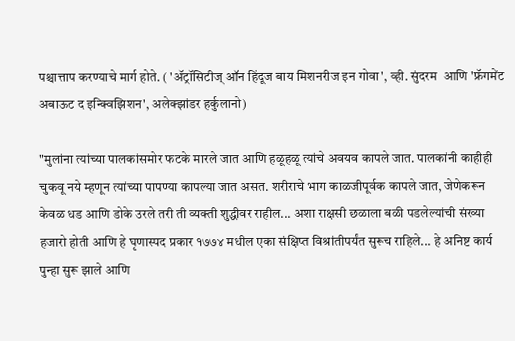पश्चात्ताप करण्याचे मार्ग होते. ( 'ॲट्रॉसिटीज् ऑन हिंदूज बाय मिशनरीज इन गोवा', व्ही. सुंदरम  आणि 'फ्रॅगमेंट अबाऊट द इन्क्विझिशन', अलेक्झांडर हर्कुलानो)

"मुलांना त्यांच्या पालकांसमोर फटके मारले जात आणि हळूहळू त्यांचे अवयव कापले जात. पालकांनी काहीही चुकवू नये म्हणून त्यांच्या पापण्या कापल्या जात असत. शरीराचे भाग काळजीपूर्वक कापले जात, जेणेकरून केवळ धड आणि डोके उरले तरी ती व्यक्ती शुद्धीवर राहील... अशा राक्षसी छळाला बळी पडलेल्यांची संख्या हजारो होती आणि हे घृणास्पद प्रकार १७७४ मधील एका संक्षिप्त विश्रांतीपर्यंत सुरूच राहिले... हे अनिष्ट कार्य पुन्हा सुरू झाले आणि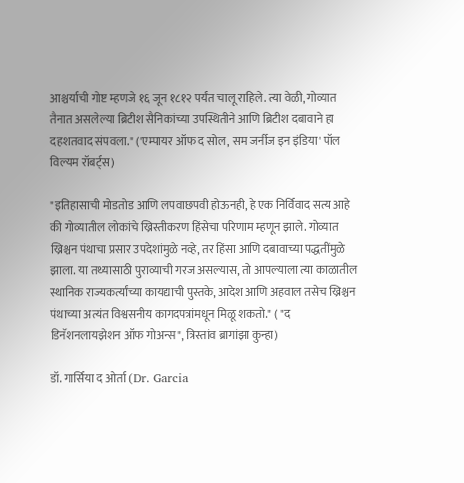आश्चर्याची गोष्ट म्हणजे १६ जून १८१२ पर्यंत चालू राहिले. त्या वेळी, गोव्यात तैनात असलेल्या ब्रिटीश सैनिकांच्या उपस्थितीने आणि ब्रिटीश दबावाने हा दहशतवाद संपवला." ('एम्पायर ऑफ द सोल, सम जर्नीज इन इंडिया' पॉल विल्यम रॉबर्ट्स)

"इतिहासाची मोडतोड आणि लपवाछपवी होऊनही, हे एक निर्विवाद सत्य आहे की गोव्यातील लोकांचे ख्रिस्तीकरण हिंसेचा परिणाम म्हणून झाले. गोव्यात ख्रिश्चन पंथाचा प्रसार उपदेशांमुळे नव्हे, तर हिंसा आणि दबावाच्या पद्धतींमुळे झाला. या तथ्यासाठी पुराव्याची गरज असल्यास, तो आपल्याला त्या काळातील स्थानिक राज्यकर्त्यांच्या कायद्याची पुस्तके, आदेश आणि अहवाल तसेच ख्रिश्चन पंथाच्या अत्यंत विश्वसनीय कागदपत्रांमधून मिळू शकतो." ( "द डिनॅशनलायझेशन ऑफ गोअन्स", त्रिस्तांव ब्रागांझा कुन्हा)

डॉ. गार्सिया द ओर्ता (Dr. Garcia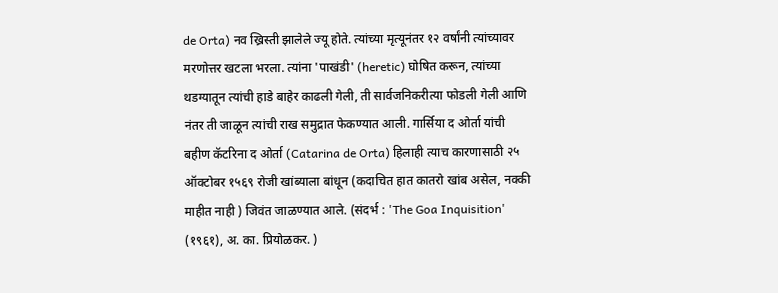de Orta) नव ख्रिस्ती झालेले ज्यू होते. त्यांच्या मृत्यूनंतर १२ वर्षांनी त्यांच्यावर मरणोत्तर खटला भरला. त्यांना 'पाखंडी' (heretic) घोषित करून, त्यांच्या थडग्यातून त्यांची हाडे बाहेर काढली गेली, ती सार्वजनिकरीत्या फोडली गेली आणि नंतर ती जाळून त्यांची राख समुद्रात फेकण्यात आली. गार्सिया द ओर्ता यांची बहीण कॅटरिना द ओर्ता (Catarina de Orta) हिलाही त्याच कारणासाठी २५ ऑक्टोबर १५६९ रोजी खांब्याला बांधून (कदाचित हात कातरो खांब असेल, नक्की माहीत नाही ) जिवंत जाळण्यात आले. (संदर्भ : 'The Goa Inquisition' (१९६१), अ. का. प्रियोळकर. )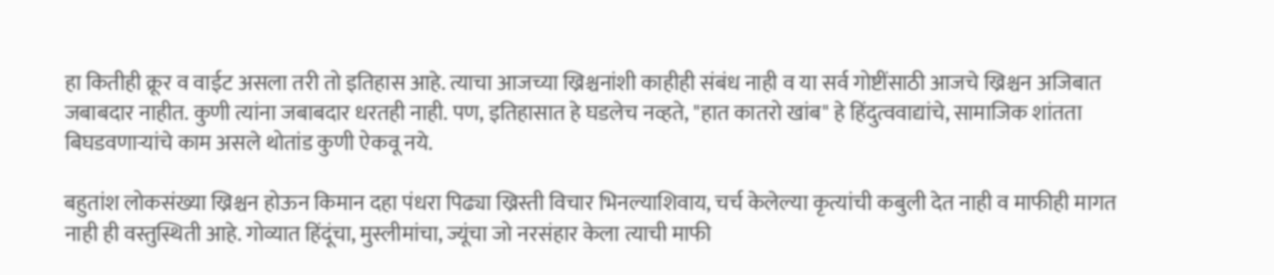हा कितीही क्रूर व वाईट असला तरी तो इतिहास आहे. त्याचा आजच्या ख्रिश्चनांशी काहीही संबंध नाही व या सर्व गोष्टींसाठी आजचे ख्रिश्चन अजिबात जबाबदार नाहीत. कुणी त्यांना जबाबदार धरतही नाही. पण, इतिहासात हे घडलेच नव्हते, "हात कातरो खांब" हे हिंदुत्ववाद्यांचे, सामाजिक शांतता बिघडवणार्‍यांचे काम असले थोतांड कुणी ऐकवू नये.

बहुतांश लोकसंख्या ख्रिश्चन होऊन किमान दहा पंधरा पिढ्या ख्रिस्ती विचार भिनल्याशिवाय, चर्च केलेल्या कृत्यांची कबुली देत नाही व माफीही मागत नाही ही वस्तुस्थिती आहे. गोव्यात हिंदूंचा, मुस्लीमांचा, ज्यूंचा जो नरसंहार केला त्याची माफी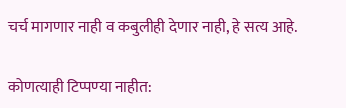चर्च मागणार नाही व कबुलीही देणार नाही, हे सत्य आहे.

कोणत्याही टिप्पण्‍या नाहीत: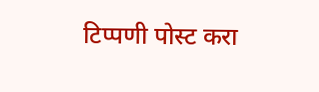टिप्पणी पोस्ट करा